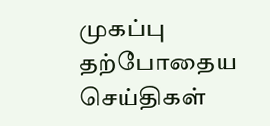முகப்பு
தற்போதைய செய்திகள்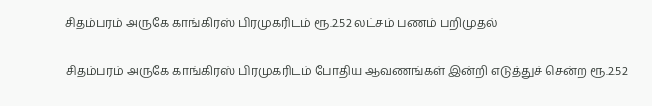சிதம்பரம் அருகே காங்கிரஸ் பிரமுகரிடம் ரூ.2.52 லட்சம் பணம் பறிமுதல்

சிதம்பரம் அருகே காங்கிரஸ் பிரமுகரிடம் போதிய ஆவணங்கள் இன்றி எடுத்துச் சென்ற ரூ.2.52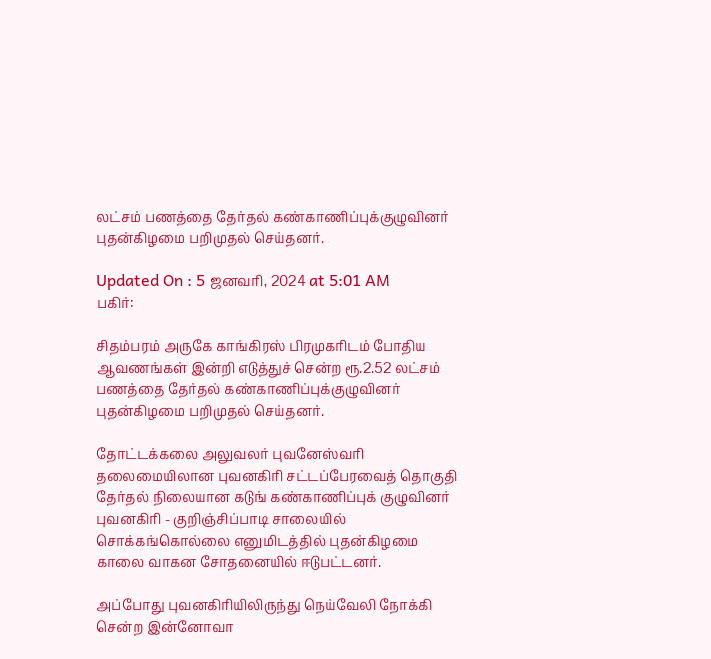லட்சம் பணத்தை தேர்தல் கண்காணிப்புக்குழுவினர் புதன்கிழமை பறிமுதல் செய்தனர்.

Updated On : 5 ஜனவரி, 2024 at 5:01 AM
பகிர்:

சிதம்பரம் அருகே காங்கிரஸ் பிரமுகரிடம் போதிய ஆவணங்கள் இன்றி எடுத்துச் சென்ற ரூ.2.52 லட்சம் பணத்தை தேர்தல் கண்காணிப்புக்குழுவினர் புதன்கிழமை பறிமுதல் செய்தனர்.

தோட்டக்கலை அலுவலர் புவனேஸ்வரி தலைமையிலான புவனகிரி சட்டப்பேரவைத் தொகுதி தேர்தல் நிலையான கடுங் கண்காணிப்புக் குழுவினர் புவனகிரி - குறிஞ்சிப்பாடி சாலையில் சொக்கங்கொல்லை எனுமிடத்தில் புதன்கிழமை காலை வாகன சோதனையில் ஈடுபட்டனர்.

அப்போது புவனகிரியிலிருந்து நெய்வேலி நோக்கி சென்ற இன்னோவா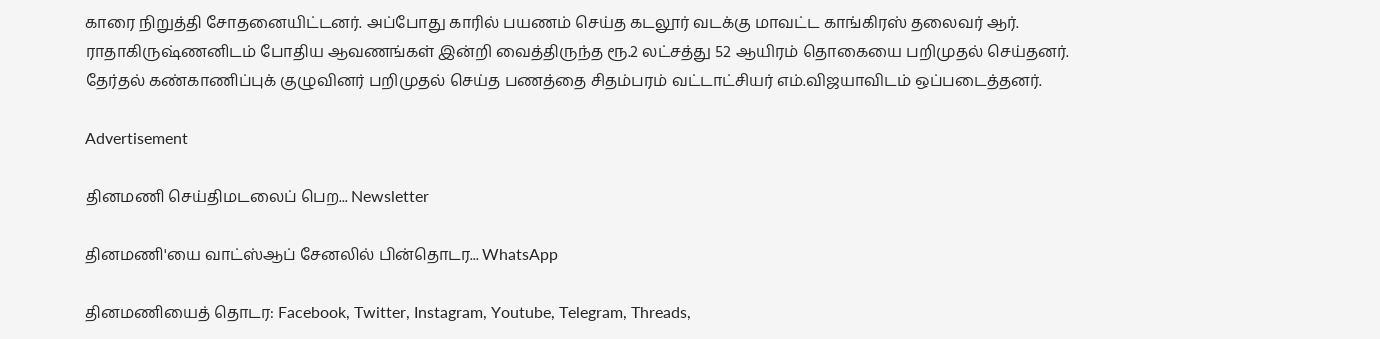காரை நிறுத்தி சோதனையிட்டனர். அப்போது காரில் பயணம் செய்த கடலூர் வடக்கு மாவட்ட காங்கிரஸ் தலைவர் ஆர். ராதாகிருஷ்ணனிடம் போதிய ஆவணங்கள் இன்றி வைத்திருந்த ரூ.2 லட்சத்து 52 ஆயிரம் தொகையை பறிமுதல் செய்தனர். தேர்தல் கண்காணிப்புக் குழுவினர் பறிமுதல் செய்த பணத்தை சிதம்பரம் வட்டாட்சியர் எம்.விஜயாவிடம் ஒப்படைத்தனர்.

Advertisement

தினமணி செய்திமடலைப் பெற... Newsletter

தினமணி'யை வாட்ஸ்ஆப் சேனலில் பின்தொடர... WhatsApp

தினமணியைத் தொடர: Facebook, Twitter, Instagram, Youtube, Telegram, Threads,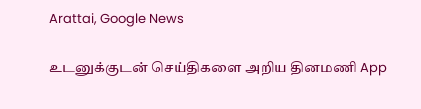Arattai, Google News

உடனுக்குடன் செய்திகளை அறிய தினமணி App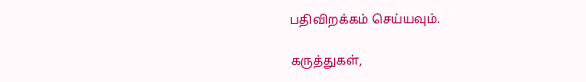பதிவிறக்கம் செய்யவும்.

கருத்துகள்,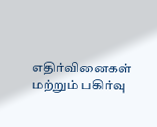எதிர்வினைகள் மற்றும் பகிர்வு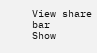View share bar
Show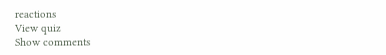reactions
View quiz
Show comments